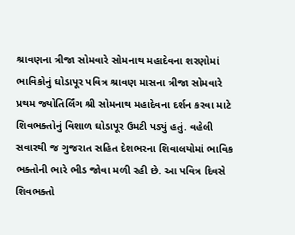શ્રાવણના ત્રીજા સોમવારે સોમનાથ મહાદેવના શરણોમાં ભાવિકોનું ઘોડાપૂર પવિત્ર શ્રાવણ માસના ત્રીજા સોમવારે પ્રથમ જ્યોતિર્લિંગ શ્રી સોમનાથ મહાદેવના દર્શન કરવા માટે શિવભક્તોનું વિશાળ ઘોડાપૂર ઉમટી પડ્યું હતું. વહેલી સવારથી જ ગુજરાત સહિત દેશભરના શિવાલયોમાં ભાવિક ભક્તોની ભારે ભીડ જોવા મળી રહી છે. આ પવિત્ર દિવસે શિવભક્તો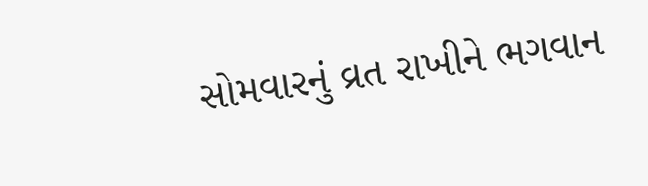સોમવારનું વ્રત રાખીને ભગવાન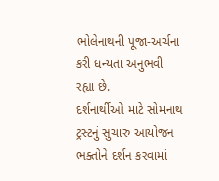ભોલેનાથની પૂજા-અર્ચના કરી ધન્યતા અનુભવી રહ્યા છે.
દર્શનાર્થીઓ માટે સોમનાથ ટ્રસ્ટનું સુચારુ આયોજન ભક્તોને દર્શન કરવામાં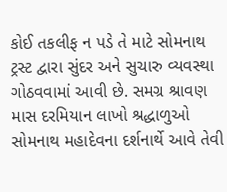કોઈ તકલીફ ન પડે તે માટે સોમનાથ ટ્રસ્ટ દ્વારા સુંદર અને સુચારુ વ્યવસ્થા ગોઠવવામાં આવી છે. સમગ્ર શ્રાવણ માસ દરમિયાન લાખો શ્રદ્ધાળુઓ સોમનાથ મહાદેવના દર્શનાર્થે આવે તેવી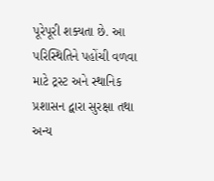પૂરેપૂરી શક્યતા છે. આ પરિસ્થિતિને પહોંચી વળવા માટે ટ્રસ્ટ અને સ્થાનિક પ્રશાસન દ્વારા સુરક્ષા તથા અન્ય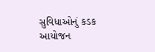સુવિધાઓનું કડક આયોજન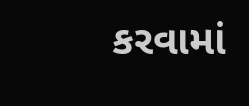કરવામાં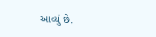આવ્યું છે.